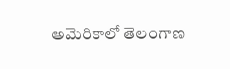అమెరికాలో తెలంగాణ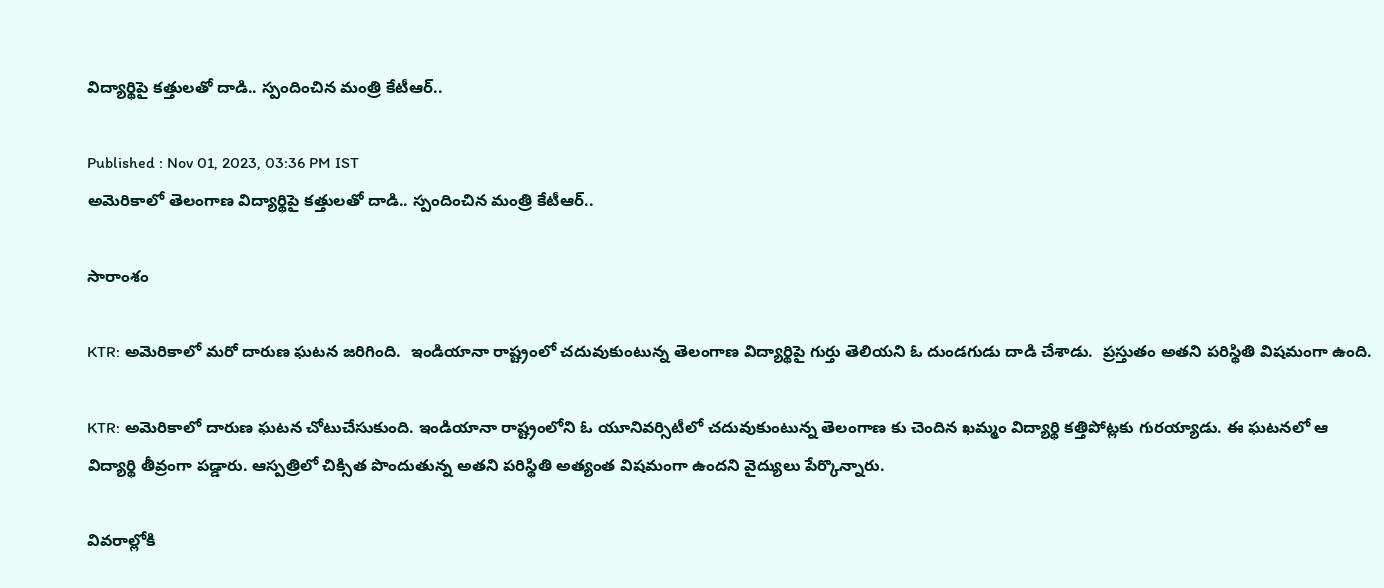విద్యార్థిపై కత్తులతో దాడి.. స్పందించిన మంత్రి కేటీఆర్..

Published : Nov 01, 2023, 03:36 PM IST
అమెరికాలో తెలంగాణ విద్యార్థిపై కత్తులతో దాడి.. స్పందించిన మంత్రి కేటీఆర్..

సారాంశం

KTR: అమెరికాలో మరో దారుణ ఘటన జరిగింది.  ఇండియానా రాష్ట్రంలో చ‌దువుకుంటున్న తెలంగాణ విద్యార్థిపై గుర్తు తెలియని ఓ దుండగుడు దాడి చేశాడు.  ప్రస్తుతం అతని పరిస్థితి విష‌మంగా ఉంది.

KTR: అమెరికాలో దారుణ ఘటన చోటుచేసుకుంది. ఇండియానా రాష్ట్రంలోని ఓ యూనివ‌ర్సిటీలో చ‌దువుకుంటున్న తెలంగాణ కు చెందిన ఖ‌మ్మం విద్యార్థి క‌త్తిపోట్ల‌కు గుర‌య్యాడు. ఈ ఘటనలో ఆ విద్యార్థి తీవ్రంగా పడ్డారు. ఆస్పత్రిలో చిక్సిత పొందుతున్న అతని పరిస్థితి అత్యంత విష‌మంగా ఉంద‌ని వైద్యులు పేర్కొన్నారు.

వివ‌రాల్లోకి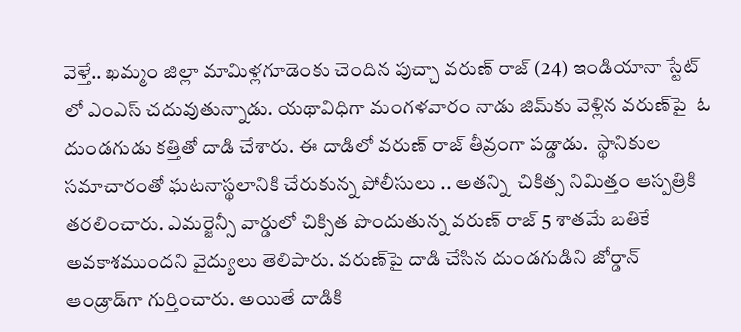వెళ్తే.. ఖ‌మ్మం జిల్లా మామిళ్ల‌గూడెంకు చెందిన పుచ్చా వ‌రుణ్ రాజ్‌ (24) ఇండియానా స్టేట్ లో ఎంఎస్ చ‌దువుతున్నాడు. యథావిధిగా మంగ‌ళ‌వారం నాడు జిమ్‌కు వెళ్లిన వ‌రుణ్‌పై  ఓ దుండ‌గుడు క‌త్తితో దాడి చేశారు. ఈ దాడిలో వరుణ్ రాజ్ తీవ్రంగా పడ్డాడు.  స్థానికుల స‌మాచారంతో ఘ‌ట‌నాస్థ‌లానికి చేరుకున్న పోలీసులు .. అతన్ని  చికిత్స నిమిత్తం ఆస్ప‌త్రికి త‌ర‌లించారు. ఎమర్జెన్సీ వార్డులో చిక్సిత పొందుతున్న వ‌రుణ్ రాజ్ 5 శాతమే బ‌తికే అవకాశముందని వైద్యులు తెలిపారు. వ‌రుణ్‌పై దాడి చేసిన దుండగుడిని జోర్డాన్ ఆండ్రాడ్‌గా గుర్తించారు. అయితే దాడికి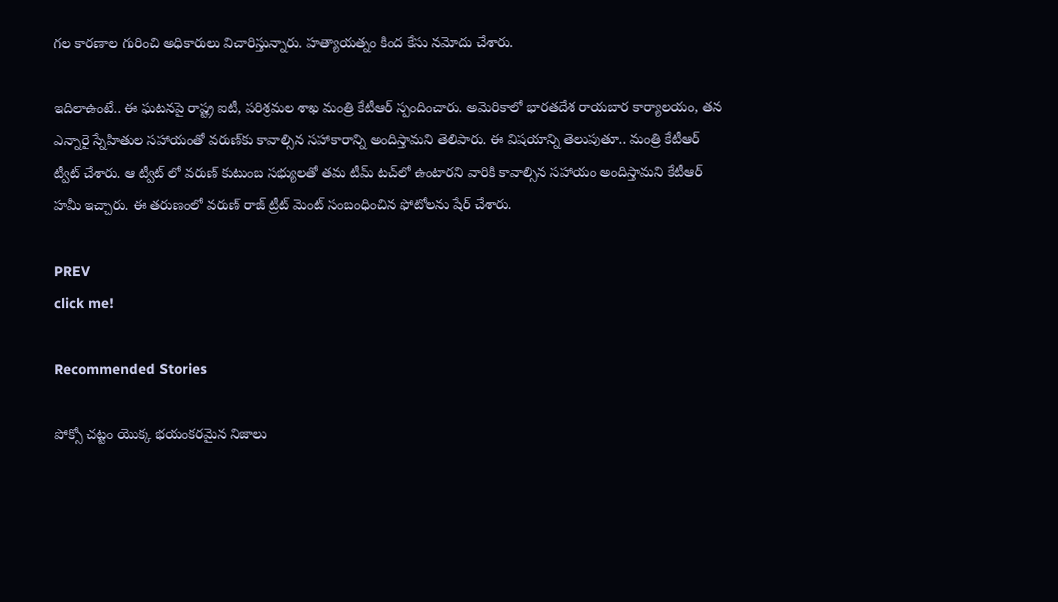గ‌ల కార‌ణాల గురించి అధికారులు విచారిస్తున్నారు. హ‌త్యాయ‌త్నం కింద కేసు నమోదు చేశారు.

ఇదిలాఉంటే.. ఈ ఘటనపై రాష్ట్ర ఐటీ, ప‌రిశ్ర‌మ‌ల శాఖ మంత్రి కేటీఆర్ స్పందించారు. అమెరికాలో భారతదేశ రాయబార కార్యాలయం, తన ఎన్నారై స్నేహితుల సహాయంతో వరుణ్‌కు కావాల్సిన సహాకారాన్ని అందిస్తామని తెలిపారు. ఈ విషయాన్ని తెలుపుతూ.. మంత్రి కేటీఆర్ ట్వీట్ చేశారు. ఆ ట్వీట్ లో వరుణ్ కుటుంబ సభ్యులతో తమ టీమ్ టచ్‌లో ఉంటారని వారికి కావాల్సిన సహాయం అందిస్తామని కేటీఆర్ హమీ ఇచ్చారు. ఈ తరుణంలో వరుణ్ రాజ్ ట్రీట్ మెంట్ సంబంధించిన ఫోటోలను షేర్ చేశారు.

PREV
click me!

Recommended Stories

పోక్సో చట్టం యొక్క భయంకరమైన నిజాలు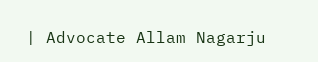| Advocate Allam Nagarju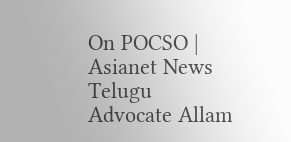On POCSO | Asianet News Telugu
Advocate Allam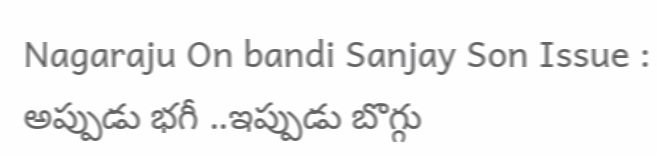Nagaraju On bandi Sanjay Son Issue : అప్పుడు భగీ ..ఇప్పుడు బొగ్గు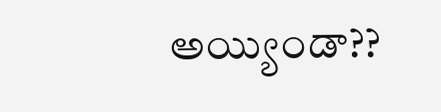అయ్యిండా??